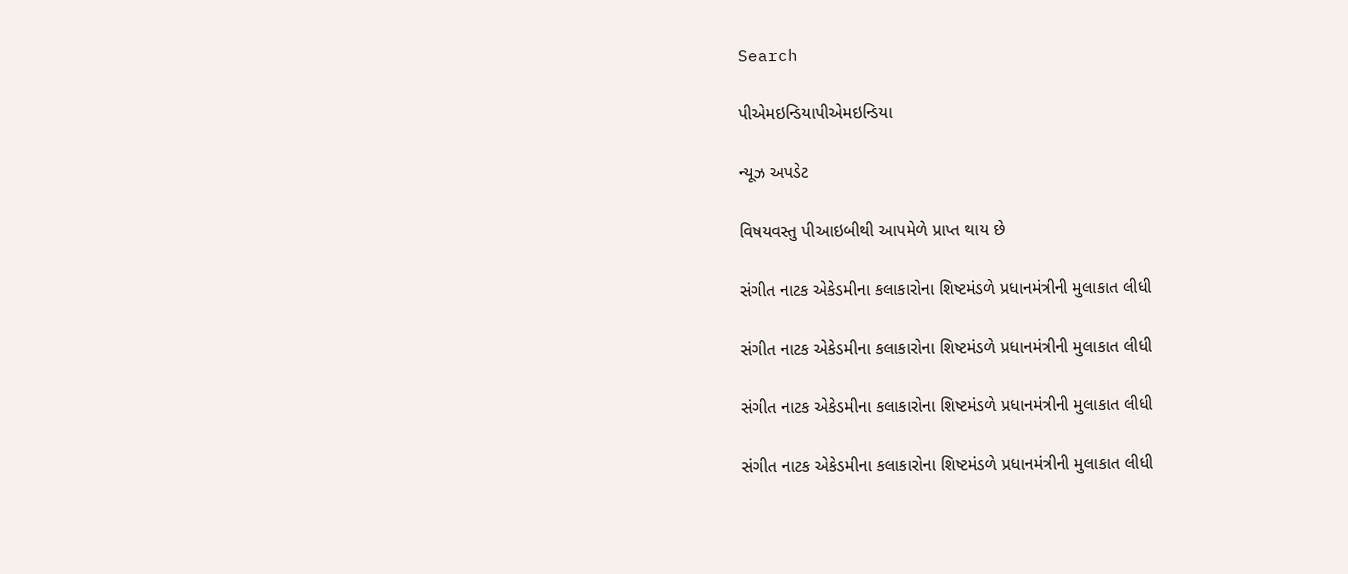Search

પીએમઇન્ડિયાપીએમઇન્ડિયા

ન્યૂઝ અપડેટ

વિષયવસ્તુ પીઆઇબીથી આપમેળે પ્રાપ્ત થાય છે

સંગીત નાટક એકેડમીના કલાકારોના શિષ્ટમંડળે પ્રધાનમંત્રીની મુલાકાત લીધી

સંગીત નાટક એકેડમીના કલાકારોના શિષ્ટમંડળે પ્રધાનમંત્રીની મુલાકાત લીધી

સંગીત નાટક એકેડમીના કલાકારોના શિષ્ટમંડળે પ્રધાનમંત્રીની મુલાકાત લીધી

સંગીત નાટક એકેડમીના કલાકારોના શિષ્ટમંડળે પ્રધાનમંત્રીની મુલાકાત લીધી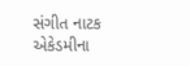સંગીત નાટક એકેડમીના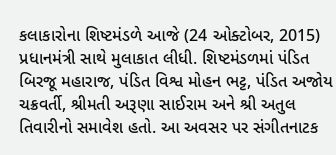કલાકારોના શિષ્ટમંડળે આજે (24 ઓક્ટોબર, 2015) પ્રધાનમંત્રી સાથે મુલાકાત લીધી. શિષ્ટમંડળમાં પંડિત બિરજૂ મહારાજ, પંડિત વિશ્વ મોહન ભટ્ટ, પંડિત અજોય ચક્રવર્તી, શ્રીમતી અરૂણા સાઈરામ અને શ્રી અતુલ તિવારીનો સમાવેશ હતો. આ અવસર પર સંગીતનાટક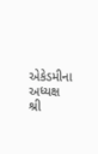એકેડમીના અધ્યક્ષ શ્રી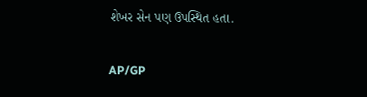શેખર સેન પણ ઉપસ્થિત હતા.

AP/GP